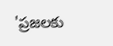'ప్రజలకు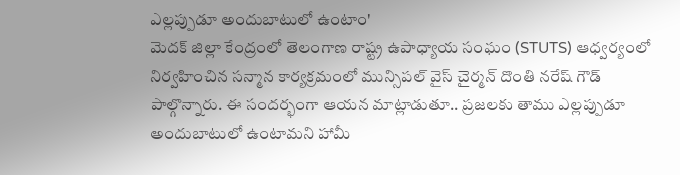ఎల్లప్పుడూ అందుబాటులో ఉంటాం'
మెదక్ జిల్లా కేంద్రంలో తెలంగాణ రాష్ట్ర ఉపాధ్యాయ సంఘం (STUTS) ఆధ్వర్యంలో నిర్వహించిన సన్మాన కార్యక్రమంలో మున్సిపల్ వైస్ చైర్మన్ దొంతి నరేష్ గౌడ్ పాల్గొన్నారు. ఈ సందర్భంగా ఆయన మాట్లాడుతూ.. ప్రజలకు తాము ఎల్లప్పుడూ అందుబాటులో ఉంటామని హామీ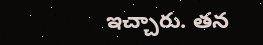ఇచ్చారు. తన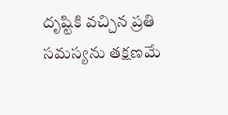దృష్టికి వచ్చిన ప్రతి సమస్యను తక్షణమే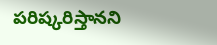పరిష్కరిస్తానని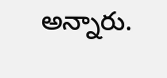అన్నారు.